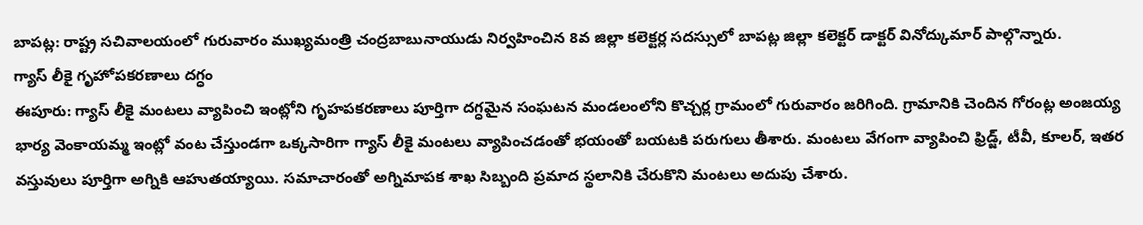బాపట్ల: రాష్ట్ర సచివాలయంలో గురువారం ముఖ్యమంత్రి చంద్రబాబునాయుడు నిర్వహించిన 8వ జిల్లా కలెక్టర్ల సదస్సులో బాపట్ల జిల్లా కలెక్టర్ డాక్టర్ వినోద్కుమార్ పాల్గొన్నారు.
గ్యాస్ లీకై గృహోపకరణాలు దగ్ధం
ఈపూరు: గ్యాస్ లీకై మంటలు వ్యాపించి ఇంట్లోని గృహపకరణాలు పూర్తిగా దగ్ధమైన సంఘటన మండలంలోని కొచ్చర్ల గ్రామంలో గురువారం జరిగింది. గ్రామానికి చెందిన గోరంట్ల అంజయ్య భార్య వెంకాయమ్మ ఇంట్లో వంట చేస్తుండగా ఒక్కసారిగా గ్యాస్ లీకై మంటలు వ్యాపించడంతో భయంతో బయటకి పరుగులు తీశారు. మంటలు వేగంగా వ్యాపించి ఫ్రిడ్జ్, టీవీ, కూలర్, ఇతర వస్తువులు పూర్తిగా అగ్నికి ఆహుతయ్యాయి. సమాచారంతో అగ్నిమాపక శాఖ సిబ్బంది ప్రమాద స్థలానికి చేరుకొని మంటలు అదుపు చేశారు.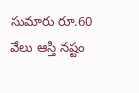సుమారు రూ.60 వేలు ఆస్తి నష్టం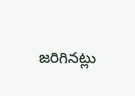జరిగినట్లు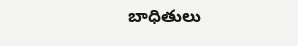బాధితులు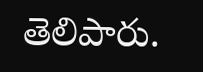తెలిపారు.